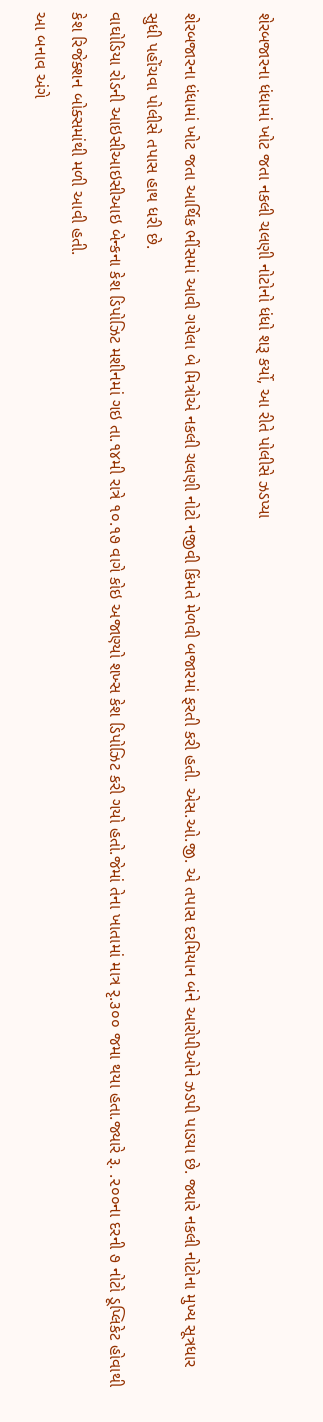શેરબજારના ધંધામાં ખોટ જતા નકલી ચલણી નોટોનો ધંધો શરૂ કર્યો, આ રીતે પોલીસે ઝડપ્યા

શેરબજારના ધંધામાં ખોટ જતા આર્થિક ભીંસમાં આવી ગયેલા બે મિત્રોએ નકલી ચલણી નોટો નજીવી કિંમતે મેળવી બજારમાં ફરતી કરી હતી. એસ.ઓ.જી. એ તપાસ દરમિયાન બંને આરોપીઓને ઝડપી પાડયા છે. જ્યારે નકલી નોટોના મુખ્ય સૂત્રધાર સુધી પહોંચવા પોલીસે તપાસ હાથ ધરી છે.
વાઘોડિયા રોડની આઇસીઆઇસીઆઇ બેન્કના કેશ ડિપોઝિટ મશીનમાં ગઇ તા.૧૪મી રાત્રે ૧૦.૧૭ વાગે કોઇ અજાણ્યો શખ્સ કેશ ડિપોઝિટ કરી ગયો હતો.જેમાં તેના ખાતામાં માત્ર રૃ.૩૦૦ જમા થયા હતા.જ્યારે રૂ. .૨૦૦ના દરની ૭ નોટો ડૂપ્લિકેટ હોવાથી કેશ રિજેક્શન બોક્સમાંથી મળી આવી હતી.
આ બનાવ અંગે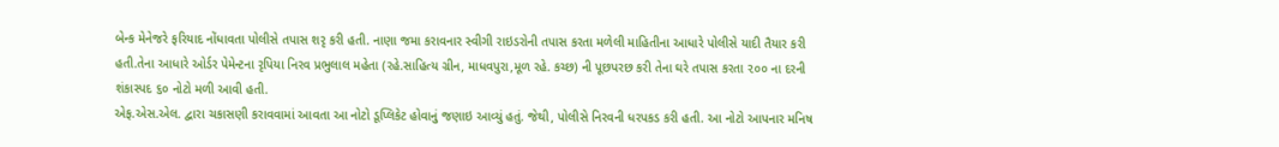બેન્ક મેનેજરે ફરિયાદ નોંધાવતા પોલીસે તપાસ શરૃ કરી હતી. નાણા જમા કરાવનાર સ્વીગી રાઇડરોની તપાસ કરતા મળેલી માહિતીના આધારે પોલીસે યાદી તૈયાર કરી હતી.તેના આધારે ઓર્ડર પેમેન્ટના રૃપિયા નિરવ પ્રભુલાલ મહેતા (રહે.સાહિત્ય ગ્રીન, માધવપુરા,મૂળ રહે. કચ્છ) ની પૂછપરછ કરી તેના ઘરે તપાસ કરતા ૨૦૦ ના દરની શંકાસ્પદ ૬૦ નોટો મળી આવી હતી.
એફ.એસ.એલ. દ્વારા ચકાસણી કરાવવામાં આવતા આ નોટો ડૂપ્લિકેટ હોવાનું જણાઇ આવ્યું હતું. જેથી, પોલીસે નિરવની ધરપકડ કરી હતી. આ નોટો આપનાર મનિષ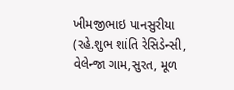ખીમજીભાઇ પાનસુરીયા (રહે.શુભ શાંતિ રેસિડેન્સી, વેલેન્જા ગામ,સુરત, મૂળ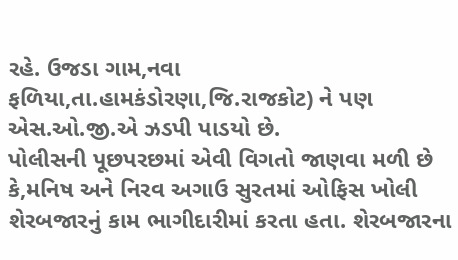રહે. ઉજડા ગામ,નવા ફળિયા,તા.હામકંડોરણા,જિ.રાજકોટ) ને પણ એસ.ઓ.જી.એ ઝડપી પાડયો છે.
પોલીસની પૂછપરછમાં એવી વિગતો જાણવા મળી છે કે,મનિષ અને નિરવ અગાઉ સુરતમાં ઓફિસ ખોલી શેરબજારનું કામ ભાગીદારીમાં કરતા હતા. શેરબજારના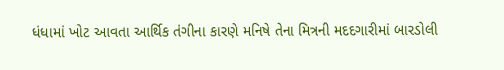ધંધામાં ખોટ આવતા આર્થિક તંગીના કારણે મનિષે તેના મિત્રની મદદગારીમાં બારડોલી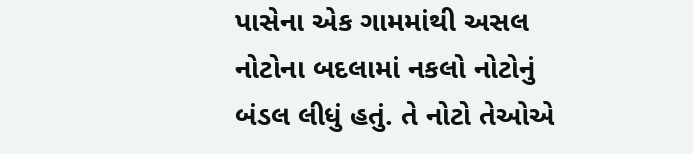પાસેના એક ગામમાંથી અસલ નોટોના બદલામાં નકલો નોટોનું બંડલ લીધું હતું. તે નોટો તેઓએ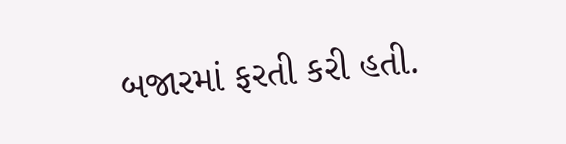બજારમાં ફરતી કરી હતી.